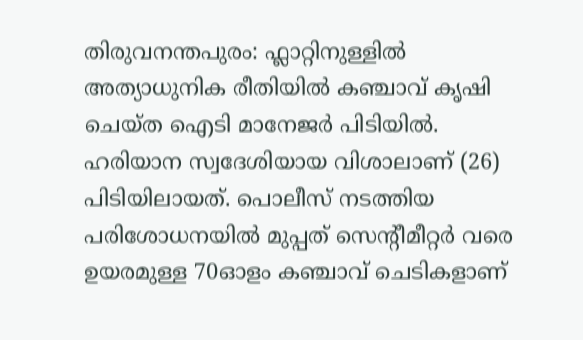തിരുവനന്തപുരം: ഫ്ലാറ്റിനുള്ളിൽ അത്യാധുനിക രീതിയിൽ കഞ്ചാവ് കൃഷി ചെയ്ത ഐടി മാനേജർ പിടിയിൽ. ഹരിയാന സ്വദേശിയായ വിശാലാണ് (26) പിടിയിലായത്. പൊലീസ് നടത്തിയ പരിശോധനയിൽ മുപ്പത് സെന്റീമീറ്റർ വരെ ഉയരമുള്ള 70ഓളം കഞ്ചാവ് ചെടികളാണ്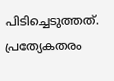പിടിച്ചെടുത്തത്.
പ്രത്യേകതരം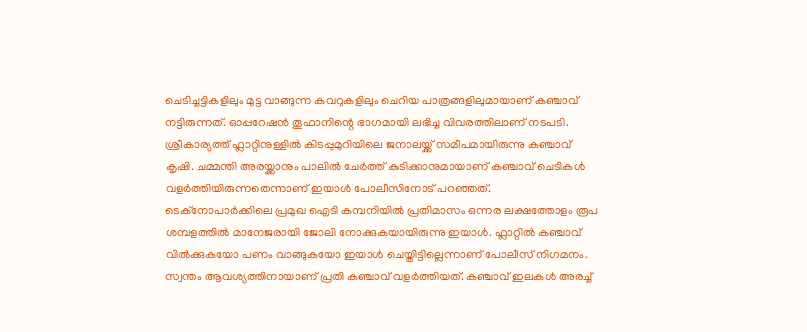ചെടിച്ചട്ടികളിലും മുട്ട വാങ്ങുന്ന കവറുകളിലും ചെറിയ പാത്രങ്ങളിലുമായാണ് കഞ്ചാവ് നട്ടിരുന്നത്. ഓപ്പറേഷൻ തൂഫാനിന്റെ ഭാഗമായി ലഭിച്ച വിവരത്തിലാണ് നടപടി. ശ്രീകാര്യത്ത് ഫ്ലാറ്റിനുള്ളിൽ കിടപ്പുമുറിയിലെ ജനാലയ്ക്ക് സമീപമായിരുന്നു കഞ്ചാവ് കൃഷി. ചമ്മന്തി അരയ്ക്കാനും പാലിൽ ചേർത്ത് കുടിക്കാനുമായാണ് കഞ്ചാവ് ചെടികൾ വളർത്തിയിരുന്നതെന്നാണ് ഇയാൾ പോലീസിനോട് പറഞ്ഞത്.
ടെക്നോപാർക്കിലെ പ്രമുഖ ഐടി കമ്പനിയിൽ പ്രതിമാസം ഒന്നര ലക്ഷത്തോളം രൂപ ശമ്പളത്തിൽ മാനേജരായി ജോലി നോക്കുകയായിരുന്നു ഇയാൾ. ഫ്ലാറ്റിൽ കഞ്ചാവ് വിൽക്കുകയോ പണം വാങ്ങുകയോ ഇയാൾ ചെയ്തിട്ടില്ലെന്നാണ് പോലീസ് നിഗമനം. സ്വന്തം ആവശ്യത്തിനായാണ് പ്രതി കഞ്ചാവ് വളർത്തിയത്. കഞ്ചാവ് ഇലകൾ അരച്ച്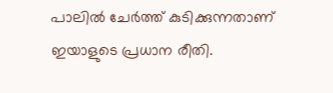പാലിൽ ചേർത്ത് കുടിക്കുന്നതാണ് ഇയാളുടെ പ്രധാന രീതി.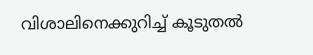വിശാലിനെക്കുറിച്ച് കൂടുതൽ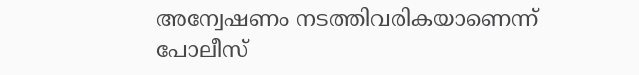അന്വേഷണം നടത്തിവരികയാണെന്ന് പോലീസ്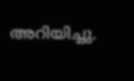അറിയിച്ചു.